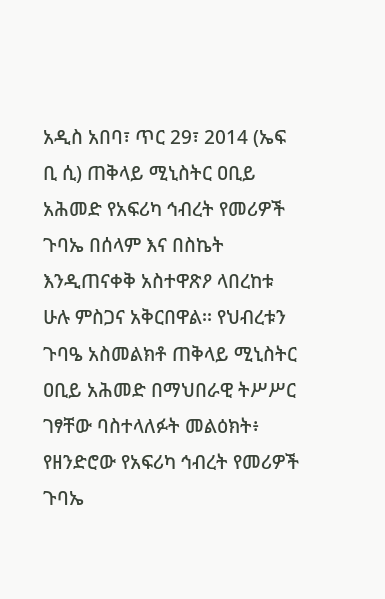አዲስ አበባ፣ ጥር 29፣ 2014 (ኤፍ ቢ ሲ) ጠቅላይ ሚኒስትር ዐቢይ አሕመድ የአፍሪካ ኅብረት የመሪዎች ጉባኤ በሰላም እና በስኬት እንዲጠናቀቅ አስተዋጽዖ ላበረከቱ ሁሉ ምስጋና አቅርበዋል፡፡ የህብረቱን ጉባዔ አስመልክቶ ጠቅላይ ሚኒስትር ዐቢይ አሕመድ በማህበራዊ ትሥሥር ገፃቸው ባስተላለፉት መልዕክት፥ የዘንድሮው የአፍሪካ ኅብረት የመሪዎች ጉባኤ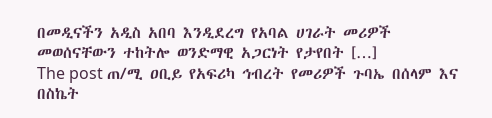በመዲናችን አዲስ አበባ እንዲደረግ የአባል ሀገራት መሪዎች መወሰናቸውን ተከትሎ ወንድማዊ አጋርነት የታየበት […]
The post ጠ/ሚ ዐቢይ የአፍሪካ ኅብረት የመሪዎች ጉባኤ በሰላም እና በስኬት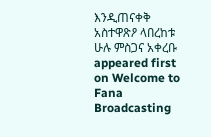እንዲጠናቀቅ አስተዋጽዖ ላበረከቱ ሁሉ ምስጋና አቀረቡ appeared first on Welcome to Fana Broadcasting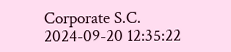Corporate S.C.
2024-09-20 12:35:22